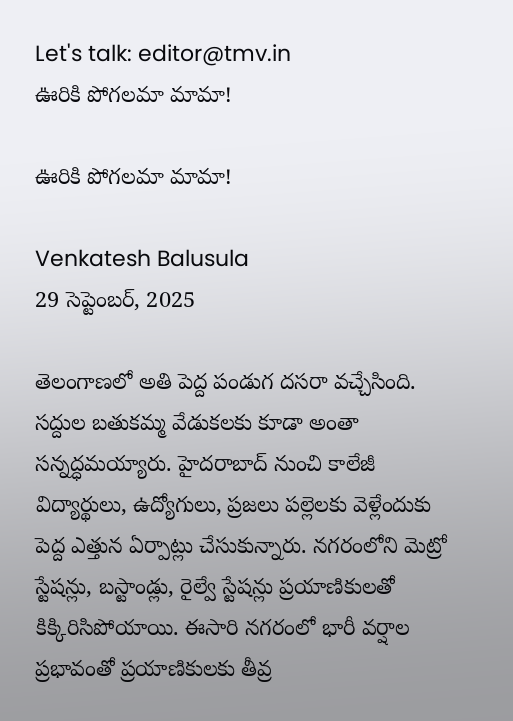Let's talk: editor@tmv.in
ఊరికి పోగ‌ల‌మా మామా!

ఊరికి పోగ‌ల‌మా మామా!

Venkatesh Balusula
29 సెప్టెంబర్, 2025

తెలంగాణ‌లో అతి పెద్ద పండుగ దసరా వ‌చ్చేసింది. స‌ద్దుల బ‌తుక‌మ్మ వేడుక‌ల‌కు కూడా అంతా స‌న్న‌ద్ధ‌మ‌య్యారు. హైద‌రాబాద్ నుంచి కాలేజీ విద్యార్థులు, ఉద్యోగులు, ప్రజలు పల్లెలకు వెళ్లేందుకు పెద్ద ఎత్తున ఏర్పాట్లు చేసుకున్నారు. నగరంలోని మెట్రో స్టేషన్లు, బస్టాండ్లు, రైల్వే స్టేష‌న్లు ప్రయాణికులతో కిక్కిరిసిపోయాయి. ఈసారి న‌గ‌రంలో భారీ వ‌ర్షాల ప్ర‌భావంతో ప్ర‌యాణికుల‌కు తీవ్ర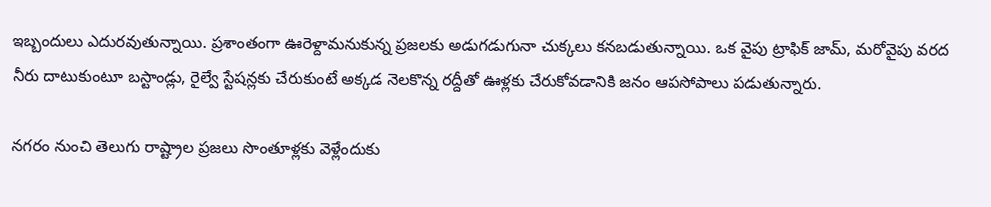ఇబ్బందులు ఎదుర‌వుతున్నాయి. ప్ర‌శాంతంగా ఊరెళ్దామ‌నుకున్న ప్ర‌జ‌ల‌కు అడుగ‌డుగునా చుక్క‌లు క‌న‌బ‌డుతున్నాయి. ఒక వైపు ట్రాఫిక్ జామ్‌, మ‌రోవైపు వ‌ర‌ద నీరు దాటుకుంటూ బ‌స్టాండ్లు, రైల్వే స్టేష‌న్ల‌కు చేరుకుంటే అక్క‌డ నెల‌కొన్న‌ ర‌ద్దీతో ఊళ్ల‌కు చేరుకోవ‌డానికి జ‌నం ఆప‌సోపాలు ప‌డుతున్నారు.

న‌గ‌రం నుంచి తెలుగు రాష్ట్రాల ప్ర‌జ‌లు సొంతూళ్ల‌కు వెళ్లేందుకు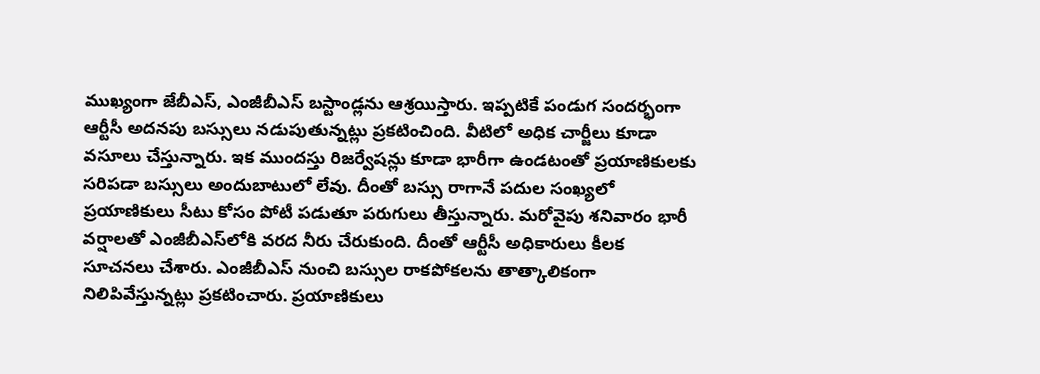ముఖ్యంగా జేబీఎస్‌, ఎంజీబీఎస్ బ‌స్టాండ్ల‌ను ఆశ్ర‌యిస్తారు. ఇప్ప‌టికే పండుగ సంద‌ర్భంగా ఆర్టీసీ అద‌న‌పు బ‌స్సులు న‌డుపుతున్న‌ట్లు ప్ర‌క‌టించింది. వీటిలో అధిక చార్జీలు కూడా వ‌సూలు చేస్తున్నారు. ఇక ముంద‌స్తు రిజ‌ర్వేష‌న్లు కూడా భారీగా ఉండ‌టంతో ప్ర‌యాణికుల‌కు స‌రిప‌డా బ‌స్సులు అందుబాటులో లేవు. దీంతో బ‌స్సు రాగానే ప‌దుల సంఖ్య‌లో ప్ర‌యాణికులు సీటు కోసం పోటీ ప‌డుతూ ప‌రుగులు తీస్తున్నారు. మ‌రోవైపు శ‌నివారం భారీ వ‌ర్షాల‌తో ఎంజీబీఎస్‌లోకి వ‌ర‌ద నీరు చేరుకుంది. దీంతో ఆర్టీసీ అధికారులు కీల‌క సూచ‌న‌లు చేశారు. ఎంజీబీఎస్ నుంచి బ‌స్సుల రాక‌పోక‌ల‌ను తాత్కాలికంగా నిలిపివేస్తున్న‌ట్లు ప్ర‌క‌టించారు. ప్ర‌యాణికులు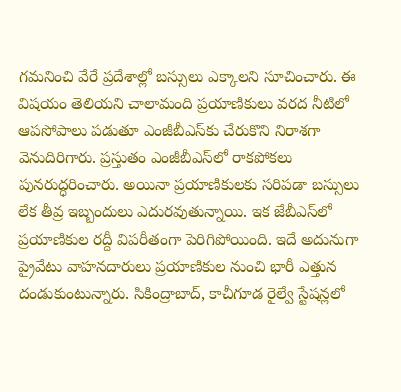గ‌మ‌నించి వేరే ప్ర‌దేశాల్లో బ‌స్సులు ఎక్కాల‌ని సూచించారు. ఈ విష‌యం తెలియ‌ని చాలామంది ప్ర‌యాణికులు వ‌ర‌ద నీటిలో ఆప‌సోపాలు ప‌డుతూ ఎంజీబీఎస్‌కు చేరుకొని నిరాశ‌గా వెనుదిరిగారు. ప్ర‌స్తుతం ఎంజీబీఎస్‌లో రాక‌పోక‌లు పున‌రుద్ధ‌రించారు. అయినా ప్ర‌యాణికుల‌కు స‌రిప‌డా బ‌స్సులు లేక తీవ్ర ఇబ్బందులు ఎదుర‌వుతున్నాయి. ఇక జేబీఎస్‌లో ప్ర‌యాణికుల ర‌ద్దీ విప‌రీతంగా పెరిగిపోయింది. ఇదే అదునుగా ప్రైవేటు వాహ‌న‌దారులు ప్ర‌యాణికుల నుంచి భారీ ఎత్తున దండుకుంటున్నారు. సికింద్రాబాద్‌, కాచీగూడ రైల్వే స్టేష‌న్ల‌లో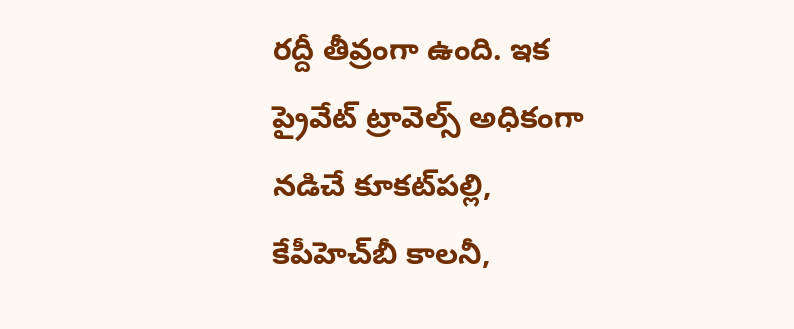ర‌ద్దీ తీవ్రంగా ఉంది. ఇక ప్రైవేట్‌ ట్రావెల్స్ అధికంగా న‌డిచే కూక‌ట్‌ప‌ల్లి, కేపీహెచ్‌బీ కాల‌నీ,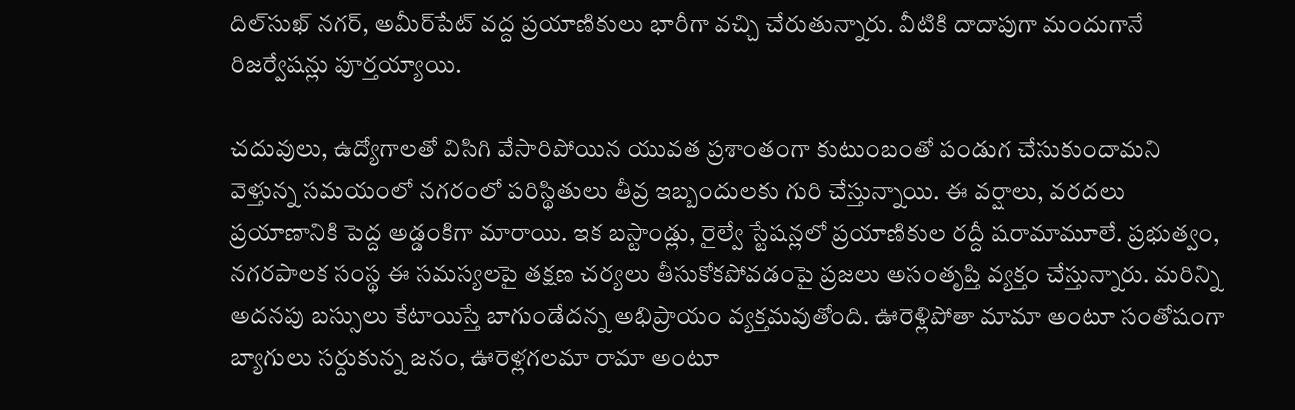దిల్‌సుఖ్ న‌గ‌ర్‌, అమీర్‌పేట్ వ‌ద్ద ప్ర‌యాణికులు భారీగా వ‌చ్చి చేరుతున్నారు. వీటికి దాదాపుగా మందుగానే రిజ‌ర్వేష‌న్లు పూర్త‌య్యాయి.

చ‌దువులు, ఉద్యోగాల‌తో విసిగి వేసారిపోయిన యువ‌త ప్ర‌శాంతంగా కుటుంబంతో పండుగ చేసుకుందామ‌ని వెళ్తున్న స‌మ‌యంలో న‌గ‌రంలో ప‌రిస్థితులు తీవ్ర ఇబ్బందుల‌కు గురి చేస్తున్నాయి. ఈ వర్షాలు, వరదలు ప్రయాణానికి పెద్ద అడ్డంకిగా మారాయి. ఇక బ‌స్టాండ్లు, రైల్వే స్టేష‌న్ల‌లో ప్ర‌యాణికుల ర‌ద్దీ ష‌రామామూలే. ప్రభుత్వం, న‌గ‌ర‌పాల‌క సంస్థ ఈ సమస్యలపై తక్షణ చర్యలు తీసుకోకపోవడంపై ప్ర‌జ‌లు అసంతృప్తి వ్య‌క్తం చేస్తున్నారు. మ‌రిన్ని అద‌న‌పు బ‌స్సులు కేటాయిస్తే బాగుండేద‌న్న అభిప్రాయం వ్య‌క్త‌మ‌వుతోంది. ఊరెళ్లిపోతా మామా అంటూ సంతోషంగా బ్యాగులు స‌ర్దుకున్న జ‌నం, ఊరెళ్ల‌గ‌ల‌మా రామా అంటూ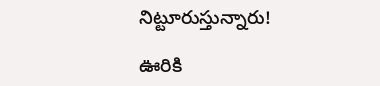నిట్టూరుస్తున్నారు!

ఊరికి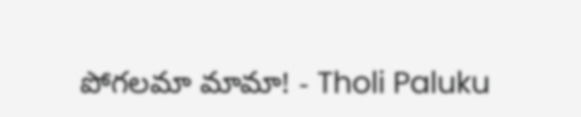పోగ‌ల‌మా మామా! - Tholi Paluku